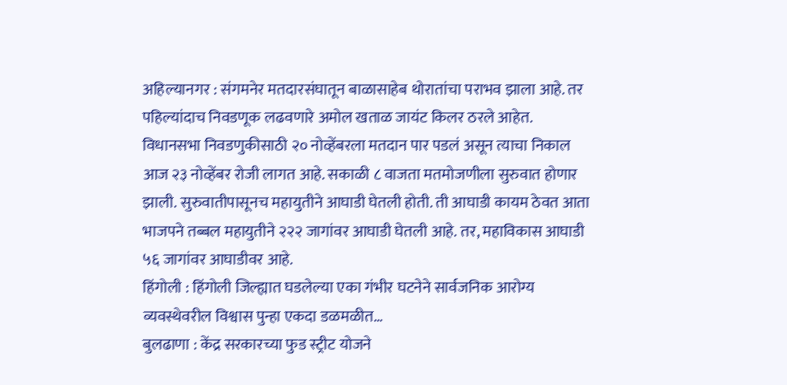अहिल्यानगर : संगमनेर मतदारसंघातून बाळासाहेब थोरातांचा पराभव झाला आहे. तर पहिल्यांदाच निवडणूक लढवणारे अमोल खताळ जायंट किलर ठरले आहेत.
विधानसभा निवडणुकीसाठी २० नोव्हेंबरला मतदान पार पडलं असून त्याचा निकाल आज २३ नोव्हेंबर रोजी लागत आहे. सकाळी ८ वाजता मतमोजणीला सुरुवात होणार झाली. सुरुवातीपासूनच महायुतीने आघाडी घेतली होती. ती आघाडी कायम ठेवत आता भाजपने तब्बल महायुतीने २२२ जागांवर आघाडी घेतली आहे. तर, महाविकास आघाडी ५६ जागांवर आघाडीवर आहे.
हिंगोली : हिंगोली जिल्ह्यात घडलेल्या एका गंभीर घटनेने सार्वजनिक आरोग्य व्यवस्थेवरील विश्वास पुन्हा एकदा डळमळीत…
बुलढाणा : केंद्र सरकारच्या फुड स्ट्रीट योजने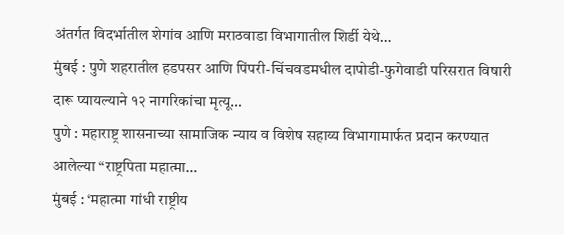अंतर्गत विदर्भातील शेगांव आणि मराठवाडा विभागातील शिर्डी येथे…
मुंबई : पुणे शहरातील हडपसर आणि पिंपरी-चिंचवडमधील दापोडी-फुगेवाडी परिसरात विषारी दारू प्यायल्याने १२ नागरिकांचा मृत्यू…
पुणे : महाराष्ट्र शासनाच्या सामाजिक न्याय व विशेष सहाय्य विभागामार्फत प्रदान करण्यात आलेल्या “राष्ट्रपिता महात्मा…
मुंबई : ‘महात्मा गांधी राष्ट्रीय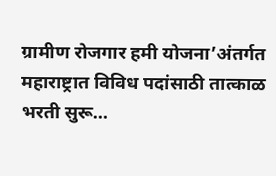ग्रामीण रोजगार हमी योजना’अंतर्गत महाराष्ट्रात विविध पदांसाठी तात्काळ भरती सुरू…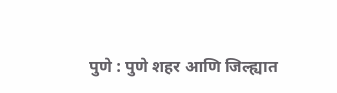पुणे : पुणे शहर आणि जिल्ह्यात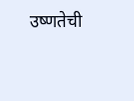उष्णतेची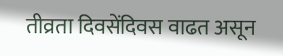तीव्रता दिवसेंदिवस वाढत असून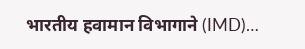भारतीय हवामान विभागाने (IMD)…